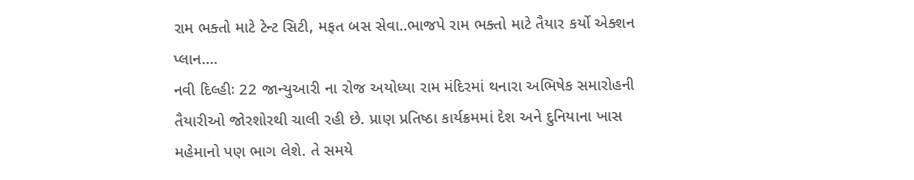રામ ભક્તો માટે ટેન્ટ સિટી, મફત બસ સેવા..ભાજપે રામ ભક્તો માટે તૈયાર કર્યો એક્શન પ્લાન….
નવી દિલ્હીઃ 22 જાન્યુઆરી ના રોજ અયોધ્યા રામ મંદિરમાં થનારા અભિષેક સમારોહની તૈયારીઓ જોરશોરથી ચાલી રહી છે. પ્રાણ પ્રતિષ્ઠા કાર્યક્રમમાં દેશ અને દુનિયાના ખાસ મહેમાનો પણ ભાગ લેશે. તે સમયે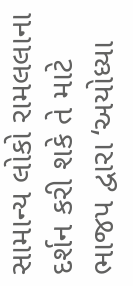સામાન્ય લોકો રામલલાના દર્શન કરી શકે તે માટે ભાજપ દ્વારા ‘અયોધ્યા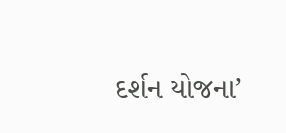દર્શન યોજના’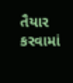તૈયાર કરવામાં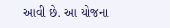આવી છે. આ યોજના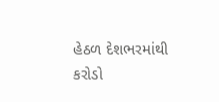હેઠળ દેશભરમાંથી કરોડો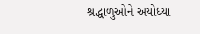શ્રદ્ધાળુઓને અયોધ્યા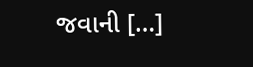જવાની […]